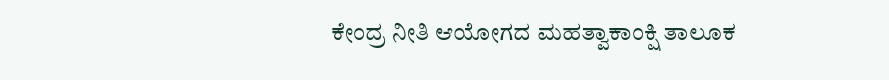ಕೇಂದ್ರ ನೀತಿ ಆಯೋಗದ ಮಹತ್ವಾಕಾಂಕ್ಷಿ ತಾಲೂಕ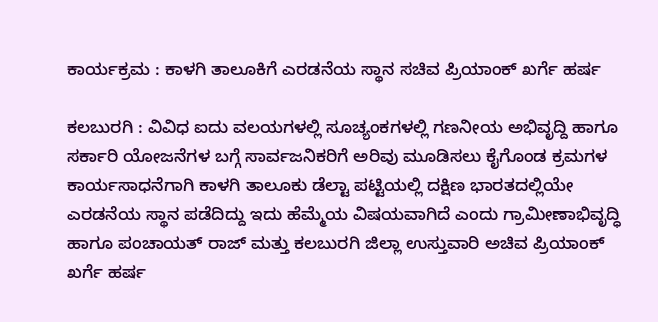ಕಾರ್ಯಕ್ರಮ : ಕಾಳಗಿ ತಾಲೂಕಿಗೆ ಎರಡನೆಯ ಸ್ಥಾನ ಸಚಿವ ಪ್ರಿಯಾಂಕ್ ಖರ್ಗೆ ಹರ್ಷ

ಕಲಬುರಗಿ : ವಿವಿಧ ಐದು ವಲಯಗಳಲ್ಲಿ ಸೂಚ್ಯಂಕಗಳಲ್ಲಿ ಗಣನೀಯ ಅಭಿವೃದ್ದಿ ಹಾಗೂ ಸರ್ಕಾರಿ ಯೋಜನೆಗಳ ಬಗ್ಗೆ ಸಾರ್ವಜನಿಕರಿಗೆ ಅರಿವು ಮೂಡಿಸಲು ಕೈಗೊಂಡ ಕ್ರಮಗಳ ಕಾರ್ಯಸಾಧನೆಗಾಗಿ ಕಾಳಗಿ ತಾಲೂಕು ಡೆಲ್ಟಾ ಪಟ್ಟಿಯಲ್ಲಿ ದಕ್ಷಿಣ ಭಾರತದಲ್ಲಿಯೇ ಎರಡನೆಯ ಸ್ಥಾನ ಪಡೆದಿದ್ದು ಇದು ಹೆಮ್ಮೆಯ ವಿಷಯವಾಗಿದೆ ಎಂದು ಗ್ರಾಮೀಣಾಭಿವೃದ್ಧಿ ಹಾಗೂ ಪಂಚಾಯತ್ ರಾಜ್ ಮತ್ತು ಕಲಬುರಗಿ ಜಿಲ್ಲಾ ಉಸ್ತುವಾರಿ ಅಚಿವ ಪ್ರಿಯಾಂಕ್ ಖರ್ಗೆ ಹರ್ಷ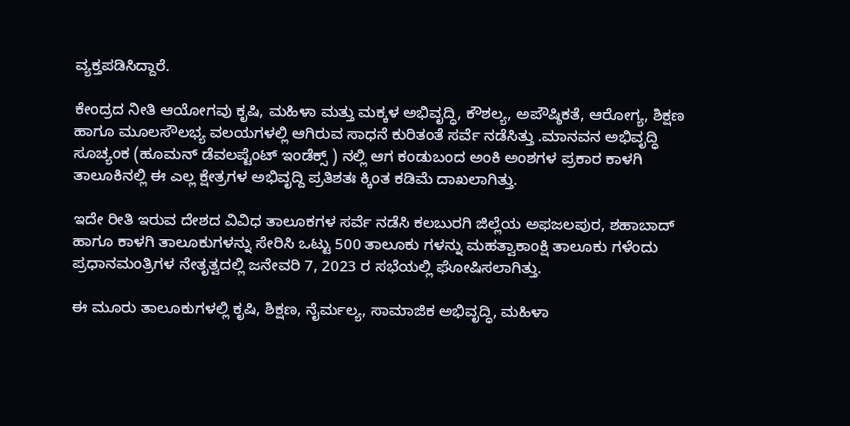ವ್ಯಕ್ತಪಡಿಸಿದ್ದಾರೆ.

ಕೇಂದ್ರದ ನೀತಿ ಆಯೋಗವು ಕೃಷಿ, ಮಹಿಳಾ ಮತ್ತು ಮಕ್ಕಳ ಅಭಿವೃದ್ಧಿ, ಕೌಶಲ್ಯ, ಅಪೌಷ್ಠಿಕತೆ, ಆರೋಗ್ಯ, ಶಿಕ್ಷಣ ಹಾಗೂ ಮೂಲಸೌಲಭ್ಯ ವಲಯಗಳಲ್ಲಿ ಆಗಿರುವ ಸಾಧನೆ ಕುರಿತಂತೆ ಸರ್ವೆ ನಡೆಸಿತ್ತು .ಮಾನವನ ಅಭಿವೃದ್ಧಿ ಸೂಚ್ಯಂಕ (ಹೂಮನ್ ಡೆವಲಪ್ಟೆಂಟ್ ಇಂಡೆಕ್ಸ್ ) ನಲ್ಲಿ ಆಗ ಕಂಡುಬಂದ ಅಂಕಿ ಅಂಶಗಳ ಪ್ರಕಾರ ಕಾಳಗಿ ತಾಲೂಕಿನಲ್ಲಿ ಈ ಎಲ್ಲ ಕ್ಷೇತ್ರಗಳ ಅಭಿವೃದ್ದಿ ಪ್ರತಿಶತಃ ಕ್ಕಿಂತ ಕಡಿಮೆ ದಾಖಲಾಗಿತ್ತು.

ಇದೇ ರೀತಿ ಇರುವ ದೇಶದ ವಿವಿಧ ತಾಲೂಕಗಳ ಸರ್ವೆ ನಡೆಸಿ ಕಲಬುರಗಿ ಜಿಲ್ಲೆಯ ಅಫಜಲಪುರ, ಶಹಾಬಾದ್ ಹಾಗೂ ಕಾಳಗಿ ತಾಲೂಕುಗಳನ್ನು ಸೇರಿಸಿ ಒಟ್ಟು 500 ತಾಲೂಕು ಗಳನ್ನು ಮಹತ್ವಾಕಾಂಕ್ಷಿ ತಾಲೂಕು ಗಳೆಂದು ಪ್ರಧಾನಮಂತ್ರಿಗಳ ನೇತೃತ್ವದಲ್ಲಿ ಜನೇವರಿ 7, 2023 ರ ಸಭೆಯಲ್ಲಿ ಘೋಷಿಸಲಾಗಿತ್ತು.

ಈ ಮೂರು ತಾಲೂಕುಗಳಲ್ಲಿ ಕೃಷಿ, ಶಿಕ್ಷಣ, ನೈರ್ಮಲ್ಯ, ಸಾಮಾಜಿಕ ಅಭಿವೃದ್ಧಿ, ಮಹಿಳಾ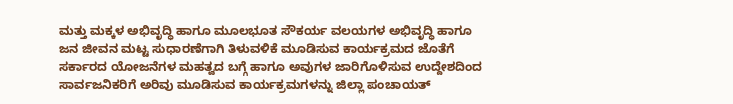ಮತ್ತು ಮಕ್ಕಳ ಅಭಿವೃದ್ಧಿ ಹಾಗೂ ಮೂಲಭೂತ ಸೌಕರ್ಯ ವಲಯಗಳ ಅಭಿವೃದ್ಧಿ ಹಾಗೂ ಜನ ಜೀವನ ಮಟ್ಟ ಸುಧಾರಣೆಗಾಗಿ ತಿಳುವಳಿಕೆ ಮೂಡಿಸುವ ಕಾರ್ಯಕ್ರಮದ ಜೊತೆಗೆ ಸರ್ಕಾರದ ಯೋಜನೆಗಳ ಮಹತ್ವದ ಬಗ್ಗೆ ಹಾಗೂ ಅವುಗಳ ಜಾರಿಗೊಳಿಸುವ ಉದ್ದೇಶದಿಂದ ಸಾರ್ವಜನಿಕರಿಗೆ ಅರಿವು ಮೂಡಿಸುವ ಕಾರ್ಯಕ್ರಮಗಳನ್ನು ಜಿಲ್ಲಾ ಪಂಚಾಯತ್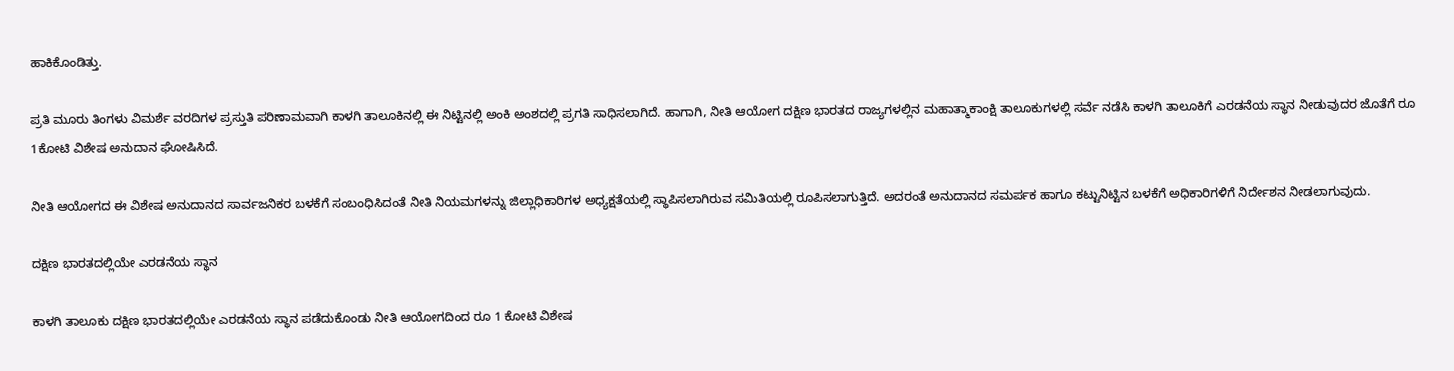ಹಾಕಿಕೊಂಡಿತ್ತು.

ಪ್ರತಿ ಮೂರು ತಿಂಗಳು ವಿಮರ್ಶೆ ವರದಿಗಳ ಪ್ರಸ್ತುತಿ ಪರಿಣಾಮವಾಗಿ ಕಾಳಗಿ ತಾಲೂಕಿನಲ್ಲಿ ಈ ನಿಟ್ಟಿನಲ್ಲಿ ಅಂಕಿ ಅಂಶದಲ್ಲಿ ಪ್ರಗತಿ ಸಾಧಿಸಲಾಗಿದೆ. ಹಾಗಾಗಿ, ನೀತಿ ಆಯೋಗ ದಕ್ಷಿಣ ಭಾರತದ ರಾಜ್ಯಗಳಲ್ಲಿನ ಮಹಾತ್ಮಾಕಾಂಕ್ಷಿ ತಾಲೂಕುಗಳಲ್ಲಿ ಸರ್ವೆ ನಡೆಸಿ ಕಾಳಗಿ ತಾಲೂಕಿಗೆ ಎರಡನೆಯ ಸ್ಥಾನ ನೀಡುವುದರ ಜೊತೆಗೆ ರೂ 1ಕೋಟಿ ವಿಶೇಷ ಅನುದಾನ ಘೋಷಿಸಿದೆ.

ನೀತಿ ಆಯೋಗದ ಈ ವಿಶೇಷ ಅನುದಾನದ ಸಾರ್ವಜನಿಕರ ಬಳಕೆಗೆ ಸಂಬಂಧಿಸಿದಂತೆ ನೀತಿ‌‌ ನಿಯಮಗಳನ್ನು ಜಿಲ್ಲಾಧಿಕಾರಿಗಳ ಅಧ್ಯಕ್ಷತೆಯಲ್ಲಿ ಸ್ಥಾಪಿಸಲಾಗಿರುವ ಸಮಿತಿಯಲ್ಲಿ ರೂಪಿಸಲಾಗುತ್ತಿದೆ. ಅದರಂತೆ ಅನುದಾನದ ಸಮರ್ಪಕ ಹಾಗೂ ಕಟ್ಟುನಿಟ್ಟಿನ ಬಳಕೆಗೆ ಅಧಿಕಾರಿಗಳಿಗೆ ನಿರ್ದೇಶನ ನೀಡಲಾಗುವುದು.

ದಕ್ಷಿಣ ಭಾರತದಲ್ಲಿಯೇ ಎರಡನೆಯ ಸ್ಥಾನ

ಕಾಳಗಿ ತಾಲೂಕು ದಕ್ಷಿಣ ಭಾರತದಲ್ಲಿಯೇ ಎರಡನೆಯ ಸ್ಥಾನ ಪಡೆದುಕೊಂಡು ನೀತಿ ಆಯೋಗದಿಂದ ರೂ 1 ಕೋಟಿ ವಿಶೇಷ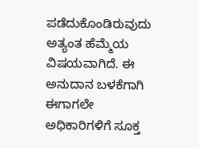ಪಡೆದುಕೊಂಡಿರುವುದು ಅತ್ಯಂತ ಹೆಮ್ಮೆಯ ವಿಷಯವಾಗಿದೆ. ಈ ಅನುದಾನ ಬಳಕೆಗಾಗಿ ಈಗಾಗಲೇ ಅಧಿಕಾರಿಗಳಿಗೆ ಸೂಕ್ತ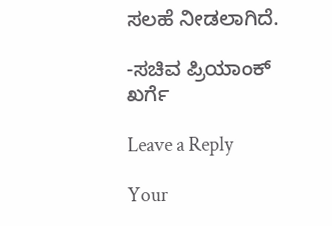ಸಲಹೆ‌ ನೀಡಲಾಗಿದೆ.

-ಸಚಿವ ಪ್ರಿಯಾಂಕ್ ಖರ್ಗೆ

Leave a Reply

Your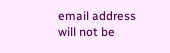email address will not be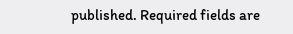published. Required fields are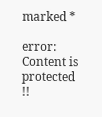marked *

error: Content is protected !!